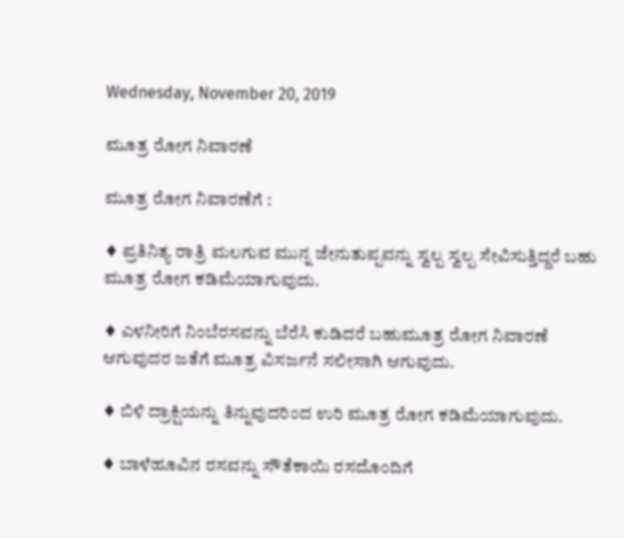Wednesday, November 20, 2019

ಮೂತ್ರ ರೋಗ ನಿವಾರಣೆ

ಮೂತ್ರ ರೋಗ ನಿವಾರಣೆಗೆ :

♦ ಪ್ರತಿನಿತ್ಯ ರಾತ್ರಿ ಮಲಗುವ ಮುನ್ನ ಜೇನುತುಪ್ಪವನ್ನು ಸ್ವಲ್ಪ ಸ್ವಲ್ಪ ಸೇವಿಸುತ್ತಿದ್ದರೆ ಬಹು ಮೂತ್ರ ರೋಗ ಕಡಿಮೆಯಾಗುವುದು.

♦ ಎಳನೀರಿಗೆ ನಿಂಬೆರಸವನ್ನು ಬೆರೆಸಿ ಕುಡಿದರೆ ಬಹುಮೂತ್ರ ರೋಗ ನಿವಾರಣೆ ಆಗುವುದರ ಜತೆಗೆ ಮೂತ್ರ ವಿಸರ್ಜನೆ ಸಲೀಸಾಗಿ ಆಗುವುದು.

♦ ಬಿಳಿ ದ್ರಾಕ್ಷಿಯನ್ನು ತಿನ್ನುವುದರಿಂದ ಉರಿ ಮೂತ್ರ ರೋಗ ಕಡಿಮೆಯಾಗುವುದು.

♦ ಬಾಳೆಹೂವಿನ ರಸವನ್ನು ಸೌತೆಕಾಯಿ ರಸದೊಂದಿಗೆ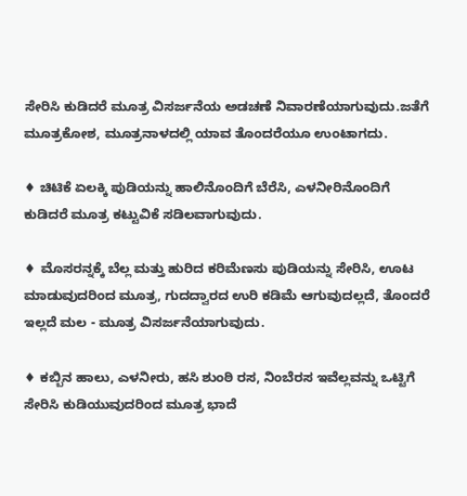ಸೇರಿಸಿ ಕುಡಿದರೆ ಮೂತ್ರ ವಿಸರ್ಜನೆಯ ಅಡಚಣೆ ನಿವಾರಣೆಯಾಗುವುದು.ಜತೆಗೆ ಮೂತ್ರಕೋಶ, ಮೂತ್ರನಾಳದಲ್ಲಿ ಯಾವ ತೊಂದರೆಯೂ ಉಂಟಾಗದು.

♦ ಚಿಟಿಕೆ ಏಲಕ್ಕಿ ಪುಡಿಯನ್ನು ಹಾಲಿನೊಂದಿಗೆ ಬೆರೆಸಿ, ಎಳನೀರಿನೊಂದಿಗೆ ಕುಡಿದರೆ ಮೂತ್ರ ಕಟ್ಟುವಿಕೆ ಸಡಿಲವಾಗುವುದು.

♦ ಮೊಸರನ್ನಕ್ಕೆ ಬೆಲ್ಲ ಮತ್ತು ಹುರಿದ ಕರಿಮೆಣಸು ಪುಡಿಯನ್ನು ಸೇರಿಸಿ, ಊಟ ಮಾಡುವುದರಿಂದ ಮೂತ್ರ, ಗುದದ್ವಾರದ ಉರಿ ಕಡಿಮೆ ಆಗುವುದಲ್ಲದೆ, ತೊಂದರೆ ಇಲ್ಲದೆ ಮಲ - ಮೂತ್ರ ವಿಸರ್ಜನೆಯಾಗುವುದು.

♦ ಕಬ್ಬಿನ ಹಾಲು, ಎಳನೀರು, ಹಸಿ ಶುಂಠಿ ರಸ, ನಿಂಬೆರಸ ಇವೆಲ್ಲವನ್ನು ಒಟ್ಟಿಗೆ ಸೇರಿಸಿ ಕುಡಿಯುವುದರಿಂದ ಮೂತ್ರ ಭಾದೆ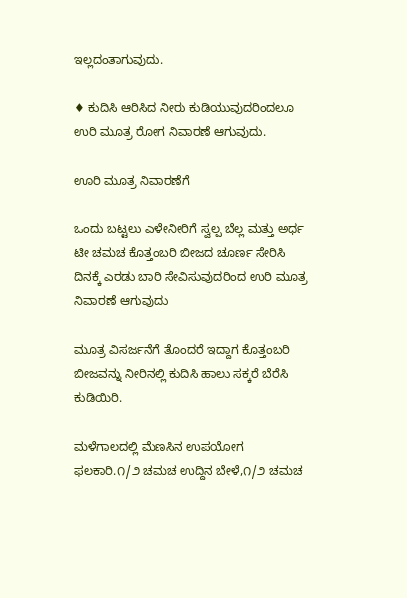ಇಲ್ಲದಂತಾಗುವುದು.

♦ ಕುದಿಸಿ ಆರಿಸಿದ ನೀರು ಕುಡಿಯುವುದರಿಂದಲೂ ಉರಿ ಮೂತ್ರ ರೋಗ ನಿವಾರಣೆ ಆಗುವುದು.

ಊರಿ ಮ‌ೂತ್ರ ನಿವಾರಣೆಗೆ

ಒಂದು ಬಟ್ಟಲು ಎಳೇನೀರಿಗೆ ಸ್ವಲ್ಪ ಬೆಲ್ಲ ಮತ್ತು ಅರ್ಧ ಟೀ ಚಮಚ ಕೊತ್ತಂಬರಿ ಬೀಜದ ಚೂರ್ಣ ಸೇರಿಸಿ ದಿನಕ್ಕೆ ಎರಡು ಬಾರಿ ಸೇವಿಸುವುದರಿಂದ ಉರಿ ಮ‌ೂತ್ರ ನಿವಾರಣೆ ಆಗುವುದು

ಮೂತ್ರ ವಿಸರ್ಜನೆಗೆ ತೊಂದರೆ ಇದ್ದಾಗ ಕೊತ್ತಂಬರಿ ಬೀಜವನ್ನು ನೀರಿನಲ್ಲಿ ಕುದಿಸಿ ಹಾಲು ಸಕ್ಕರೆ ಬೆರೆಸಿ ಕುಡಿಯಿರಿ.

ಮಳೆಗಾಲದಲ್ಲಿ ಮೆಣಸಿನ ಉಪಯೋಗ ಫಲಕಾರಿ.೧/೨ ಚಮಚ ಉದ್ದಿನ ಬೇಳೆ,೧/೨ ಚಮಚ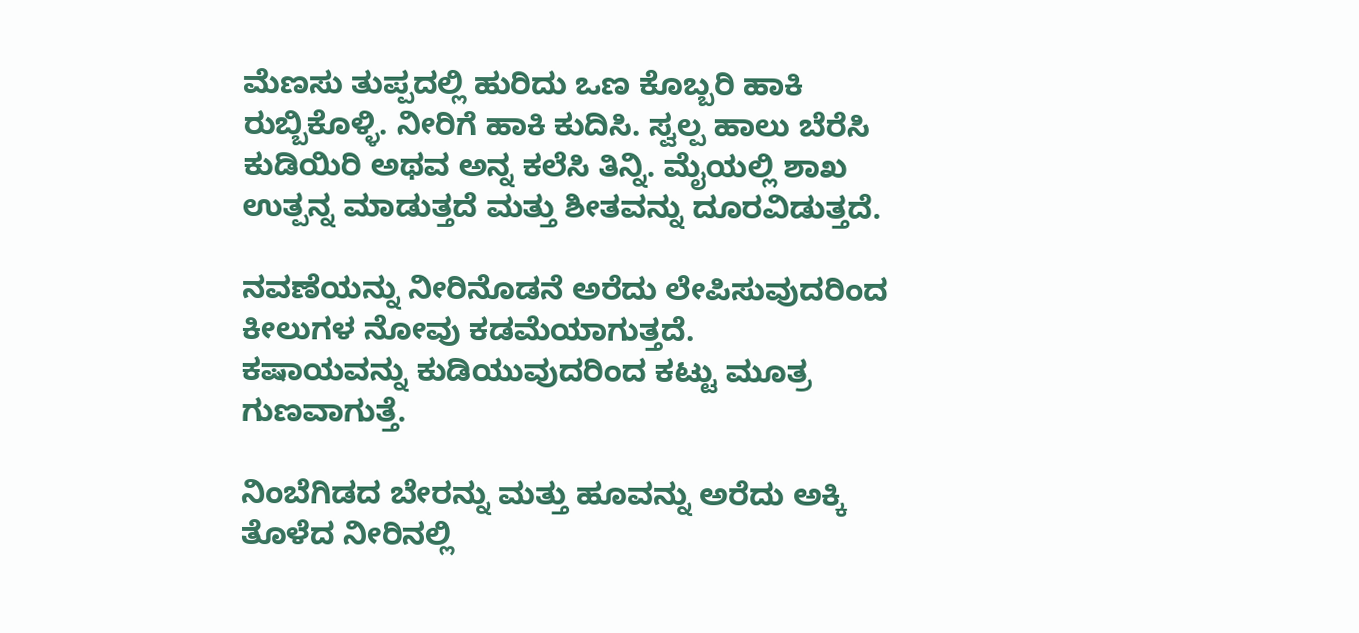ಮೆಣಸು ತುಪ್ಪದಲ್ಲಿ ಹುರಿದು ಒಣ ಕೊಬ್ಬರಿ ಹಾಕಿ ರುಬ್ಬಿಕೊಳ್ಳಿ. ನೀರಿಗೆ ಹಾಕಿ ಕುದಿಸಿ. ಸ್ವಲ್ಪ ಹಾಲು ಬೆರೆಸಿ ಕುಡಿಯಿರಿ ಅಥವ ಅನ್ನ ಕಲೆಸಿ ತಿನ್ನಿ. ಮೈಯಲ್ಲಿ ಶಾಖ ಉತ್ಪನ್ನ ಮಾಡುತ್ತದೆ ಮತ್ತು ಶೀತವನ್ನು ದೂರವಿಡುತ್ತದೆ.

ನವಣೆಯನ್ನು ನೀರಿನೊಡನೆ ಅರೆದು ಲೇಪಿಸುವುದರಿಂದ ಕೀಲುಗಳ ನೋವು ಕಡಮೆಯಾಗುತ್ತದೆ.
ಕಷಾಯವನ್ನು ಕುಡಿಯುವುದರಿಂದ ಕಟ್ಟು ಮೂತ್ರ ಗುಣವಾಗುತ್ತೆ.

ನಿಂಬೆಗಿಡದ ಬೇರನ್ನು ಮತ್ತು ಹೂವನ್ನು ಅರೆದು ಅಕ್ಕಿ ತೊಳೆದ ನೀರಿನಲ್ಲಿ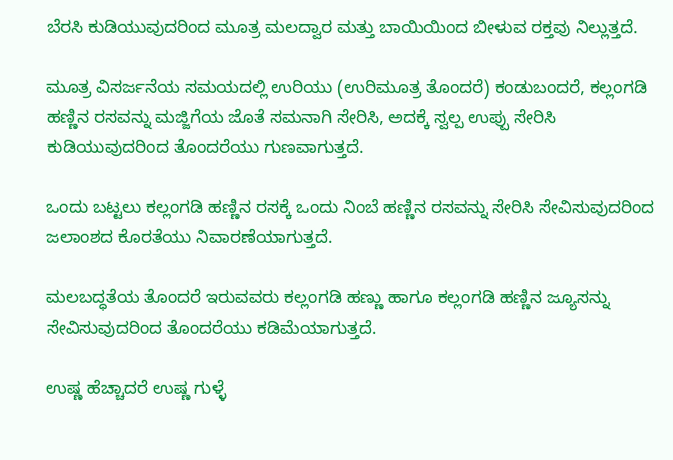ಬೆರಸಿ ಕುಡಿಯುವುದರಿಂದ ಮೂತ್ರ ಮಲದ್ವಾರ ಮತ್ತು ಬಾಯಿಯಿಂದ ಬೀಳುವ ರಕ್ತವು ನಿಲ್ಲುತ್ತದೆ.

ಮೂತ್ರ ವಿಸರ್ಜನೆಯ ಸಮಯದಲ್ಲಿ ಉರಿಯು (ಉರಿಮೂತ್ರ ತೊಂದರೆ) ಕಂಡುಬಂದರೆ, ಕಲ್ಲಂಗಡಿ ಹಣ್ಣಿನ ರಸವನ್ನು ಮಜ್ಜಿಗೆಯ ಜೊತೆ ಸಮನಾಗಿ ಸೇರಿಸಿ, ಅದಕ್ಕೆ ಸ್ವಲ್ಪ ಉಪ್ಪು ಸೇರಿಸಿ ಕುಡಿಯುವುದರಿಂದ ತೊಂದರೆಯು ಗುಣವಾಗುತ್ತದೆ.

ಒಂದು ಬಟ್ಟಲು ಕಲ್ಲಂಗಡಿ ಹಣ್ಣಿನ ರಸಕ್ಕೆ ಒಂದು ನಿಂಬೆ ಹಣ್ಣಿನ ರಸವನ್ನು ಸೇರಿಸಿ ಸೇವಿಸುವುದರಿಂದ ಜಲಾಂಶದ ಕೊರತೆಯು ನಿವಾರಣೆಯಾಗುತ್ತದೆ.

ಮಲಬದ್ಧತೆಯ ತೊಂದರೆ ಇರುವವರು ಕಲ್ಲಂಗಡಿ ಹಣ್ಣು ಹಾಗೂ ಕಲ್ಲಂಗಡಿ ಹಣ್ಣಿನ ಜ್ಯೂಸನ್ನು ಸೇವಿಸುವುದರಿಂದ ತೊಂದರೆಯು ಕಡಿಮೆಯಾಗುತ್ತದೆ.

ಉಷ್ಣ ಹೆಚ್ಚಾದರೆ ಉಷ್ಣ ಗುಳ್ಳೆ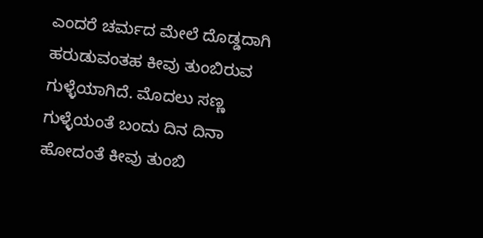ಎಂದರೆ ಚರ್ಮದ ಮೇಲೆ ದೊಡ್ಡದಾಗಿ ಹರುಡುವಂತಹ ಕೀವು ತುಂಬಿರುವ ಗುಳ್ಳೆಯಾಗಿದೆ. ಮೊದಲು ಸಣ್ಣ ಗುಳ್ಳೆಯಂತೆ ಬಂದು ದಿನ ದಿನಾ ಹೋದಂತೆ ಕೀವು ತುಂಬಿ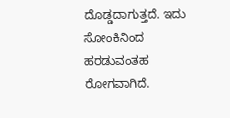ದೊಡ್ಡದಾಗುತ್ತದೆ. ಇದು ಸೋಂಕಿನಿಂದ ಹರಡುವಂತಹ ರೋಗವಾಗಿದೆ.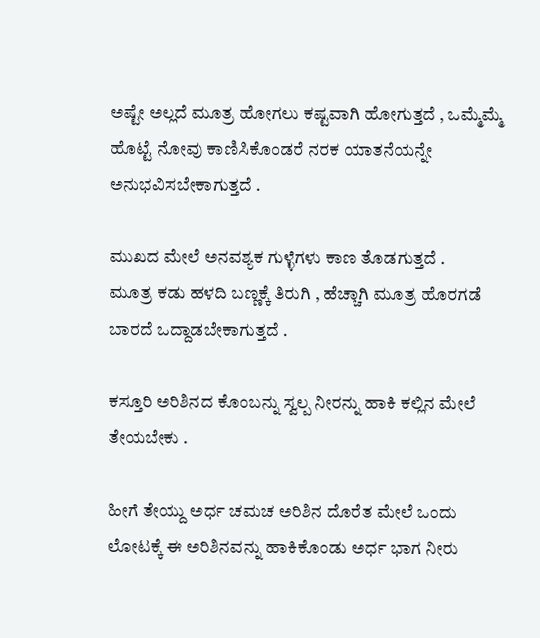ಅಷ್ಟೇ ಅಲ್ಲದೆ ಮೂತ್ರ ಹೋಗಲು ಕಷ್ಟವಾಗಿ ಹೋಗುತ್ತದೆ , ಒಮ್ಮೆಮ್ಮೆ ಹೊಟ್ಟೆ ನೋವು ಕಾಣಿಸಿಕೊಂಡರೆ ನರಕ ಯಾತನೆಯನ್ನೇ ಅನುಭವಿಸಬೇಕಾಗುತ್ತದೆ .

ಮುಖದ ಮೇಲೆ ಅನವಶ್ಯಕ ಗುಳ್ಳೆಗಳು ಕಾಣ ತೊಡಗುತ್ತದೆ .
ಮೂತ್ರ ಕಡು ಹಳದಿ ಬಣ್ಣಕ್ಕೆ ತಿರುಗಿ , ಹೆಚ್ಚಾಗಿ ಮೂತ್ರ ಹೊರಗಡೆ ಬಾರದೆ ಒದ್ದಾಡಬೇಕಾಗುತ್ತದೆ .

ಕಸ್ತೂರಿ ಅರಿಶಿನದ ಕೊಂಬನ್ನು ಸ್ವಲ್ಪ ನೀರನ್ನು ಹಾಕಿ ಕಲ್ಲಿನ ಮೇಲೆ ತೇಯಬೇಕು .

ಹೀಗೆ ತೇಯ್ದು ಅರ್ಧ ಚಮಚ ಅರಿಶಿನ ದೊರೆತ ಮೇಲೆ ಒಂದು ಲೋಟಕ್ಕೆ ಈ ಅರಿಶಿನವನ್ನು ಹಾಕಿಕೊಂಡು ಅರ್ಧ ಭಾಗ ನೀರು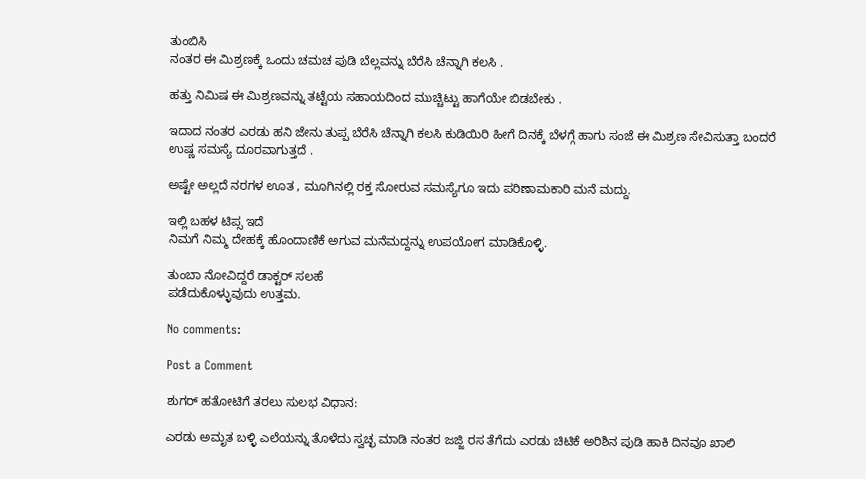ತುಂಬಿಸಿ
ನಂತರ ಈ ಮಿಶ್ರಣಕ್ಕೆ ಒಂದು ಚಮಚ ಪುಡಿ ಬೆಲ್ಲವನ್ನು ಬೆರೆಸಿ ಚೆನ್ನಾಗಿ ಕಲಸಿ .

ಹತ್ತು ನಿಮಿಷ ಈ ಮಿಶ್ರಣವನ್ನು ತಟ್ಟೆಯ ಸಹಾಯದಿಂದ ಮುಚ್ಚಿಟ್ಟು ಹಾಗೆಯೇ ಬಿಡಬೇಕು .

ಇದಾದ ನಂತರ ಎರಡು ಹನಿ ಜೇನು ತುಪ್ಪ ಬೆರೆಸಿ ಚೆನ್ನಾಗಿ ಕಲಸಿ ಕುಡಿಯಿರಿ ಹೀಗೆ ದಿನಕ್ಕೆ ಬೆಳಗ್ಗೆ ಹಾಗು ಸಂಜೆ ಈ ಮಿಶ್ರಣ ಸೇವಿಸುತ್ತಾ ಬಂದರೆ ಉಷ್ಣ ಸಮಸ್ಯೆ ದೂರವಾಗುತ್ತದೆ .

ಅಷ್ಟೇ ಅಲ್ಲದೆ ನರಗಳ ಊತ , ಮೂಗಿನಲ್ಲಿ ರಕ್ತ ಸೋರುವ ಸಮಸ್ಯೆಗೂ ಇದು ಪರಿಣಾಮಕಾರಿ ಮನೆ ಮದ್ದು‌.

ಇಲ್ಲಿ ಬಹಳ ಟಿಪ್ಸ ಇದೆ
ನಿಮಗೆ ನಿಮ್ಮ ದೇಹಕ್ಕೆ ಹೊಂದಾಣಿಕೆ ಅಗುವ ಮನೆಮದ್ದನ್ನು ಉಪಯೋಗ ಮಾಡಿಕೊಳ್ಳಿ.

ತುಂಬಾ ನೋವಿದ್ದರೆ ಡಾಕ್ಟರ್ ಸಲಹೆ
ಪಡೆದುಕೊಳ್ಳುವುದು ಉತ್ತಮ.

No comments:

Post a Comment

ಶುಗರ್ ಹತೋಟಿಗೆ ತರಲು ಸುಲಭ ವಿಧಾನ:

ಎರಡು ಅಮೃತ ಬಳ್ಳಿ ಎಲೆಯನ್ನು ತೊಳೆದು ಸ್ವಚ್ಛ ಮಾಡಿ ನಂತರ ಜಜ್ಜಿ ರಸ ತೆಗೆದು ಎರಡು ಚಿಟಿಕೆ ಅರಿಶಿನ ಪುಡಿ ಹಾಕಿ ದಿನವೂ ಖಾಲಿ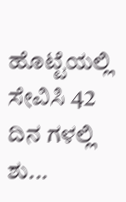ಹೊಟ್ಟೆಯಲ್ಲಿ ಸೇವಿಸಿ 42 ದಿನ ಗಳಲ್ಲಿ ಶು...